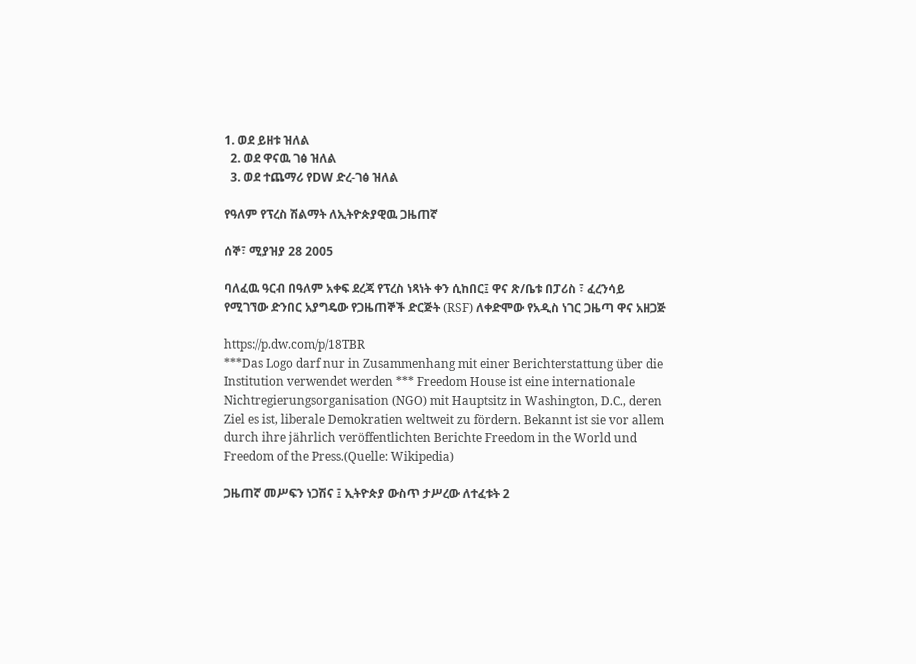1. ወደ ይዘቱ ዝለል
  2. ወደ ዋናዉ ገፅ ዝለል
  3. ወደ ተጨማሪ የDW ድረ-ገፅ ዝለል

የዓለም የፕረስ ሽልማት ለኢትዮጵያዊዉ ጋዜጠኛ

ሰኞ፣ ሚያዝያ 28 2005

ባለፈዉ ዓርብ በዓለም አቀፍ ደረጃ የፕረስ ነጻነት ቀን ሲከበር፤ ዋና ጽ/ቤቱ በፓሪስ ፣ ፈረንሳይ የሚገኘው ድንበር አያግዴው የጋዜጠኞች ድርጅት (RSF) ለቀድሞው የአዲስ ነገር ጋዜጣ ዋና አዘጋጅ

https://p.dw.com/p/18TBR
***Das Logo darf nur in Zusammenhang mit einer Berichterstattung über die Institution verwendet werden *** Freedom House ist eine internationale Nichtregierungsorganisation (NGO) mit Hauptsitz in Washington, D.C., deren Ziel es ist, liberale Demokratien weltweit zu fördern. Bekannt ist sie vor allem durch ihre jährlich veröffentlichten Berichte Freedom in the World und Freedom of the Press.(Quelle: Wikipedia)

ጋዜጠኛ መሥፍን ነጋሽና ፤ ኢትዮጵያ ውስጥ ታሥረው ለተፈቱት 2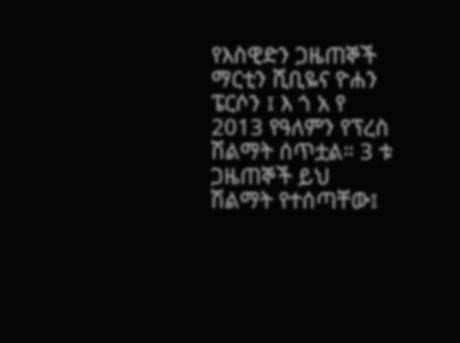የእስዊድን ጋዜጠኞች ማርቲን ሺቢዬና ዮሐን ፔርሶን ፤ እ ጎ አ የ 2013 የዓለምን የፕረስ ሽልማት ሰጥቷል። 3 ቱ ጋዜጠኞች ይህ ሽልማት የተሰጣቸው፤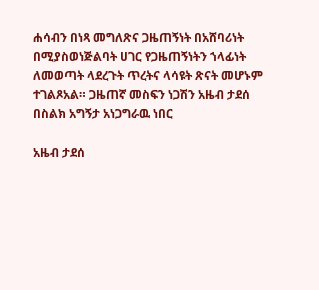ሐሳብን በነጻ መግለጽና ጋዜጠኝነት በአሸባሪነት በሚያስወነጅልባት ሀገር የጋዜጠኝነትን ኀላፊነት ለመወጣት ላደረጉት ጥረትና ላሳዩት ጽናት መሆኑም ተገልጾአል። ጋዜጠኛ መስፍን ነጋሽን አዜብ ታደሰ በስልክ አግኝታ አነጋግራዉ ነበር

አዜብ ታደሰ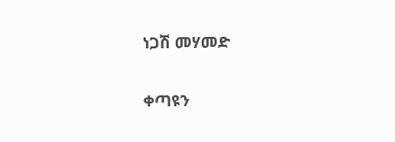ነጋሽ መሃመድ

ቀጣዩን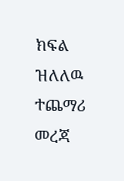ክፍል ዝለለዉ ተጨማሪ መረጃ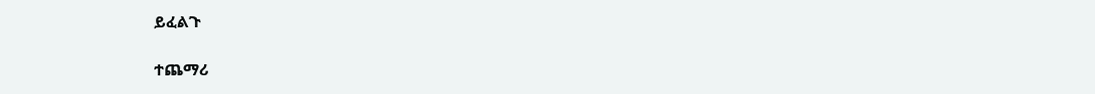ይፈልጉ

ተጨማሪ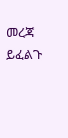መረጃ ይፈልጉ